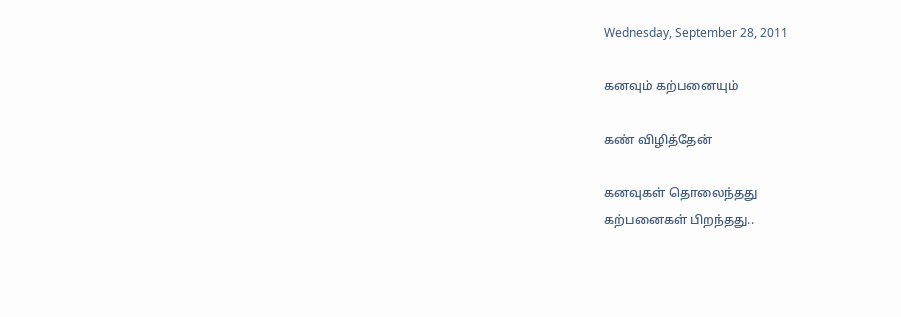Wednesday, September 28, 2011

கனவும் கற்பனையும்

கண் விழித்தேன்

கனவுகள் தொலைந்தது
கற்பனைகள் பிறந்தது..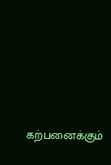கற்பனைக்கும்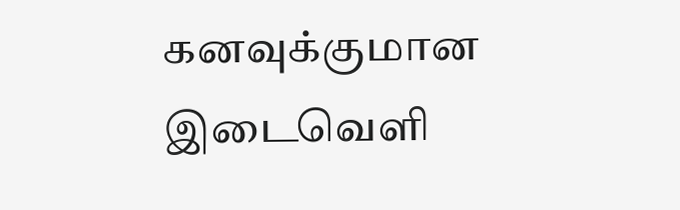கனவுக்குமான
இடைவெளி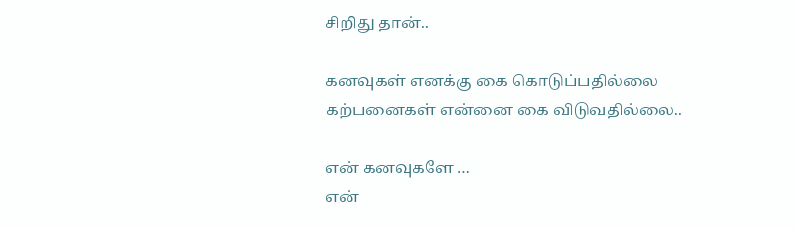சிறிது தான்..

கனவுகள் எனக்கு கை கொடுப்பதில்லை
கற்பனைகள் என்னை கை விடுவதில்லை..

என் கனவுகளே …
என்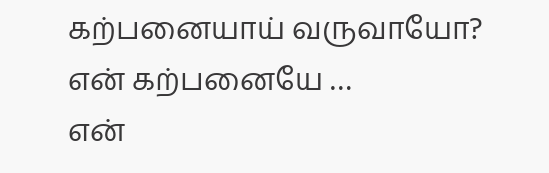கற்பனையாய் வருவாயோ?
என் கற்பனையே …
என்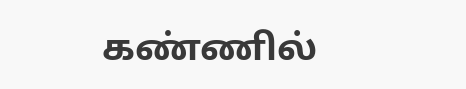கண்ணில்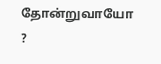தோன்றுவாயோ ?